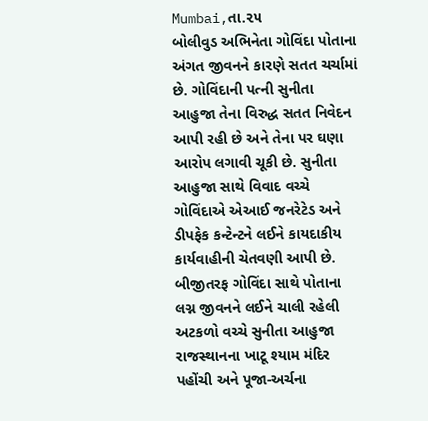Mumbai,તા.૨૫
બોલીવુડ અભિનેતા ગોવિંદા પોતાના અંગત જીવનને કારણે સતત ચર્ચામાં છે. ગોવિંદાની પત્ની સુનીતા આહુજા તેના વિરુદ્ધ સતત નિવેદન આપી રહી છે અને તેના પર ઘણા આરોપ લગાવી ચૂકી છે. સુનીતા આહુજા સાથે વિવાદ વચ્ચે ગોવિંદાએ એઆઈ જનરેટેડ અને ડીપફેક કન્ટેન્ટને લઈને કાયદાકીય કાર્યવાહીની ચેતવણી આપી છે. બીજીતરફ ગોવિંદા સાથે પોતાના લગ્ન જીવનને લઈને ચાલી રહેલી અટકળો વચ્ચે સુનીતા આહુજા રાજસ્થાનના ખાટૂ શ્યામ મંદિર પહોંચી અને પૂજા-અર્ચના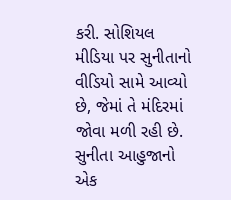કરી. સોશિયલ મીડિયા પર સુનીતાનો વીડિયો સામે આવ્યો છે, જેમાં તે મંદિરમાં જોવા મળી રહી છે.
સુનીતા આહુજાનો એક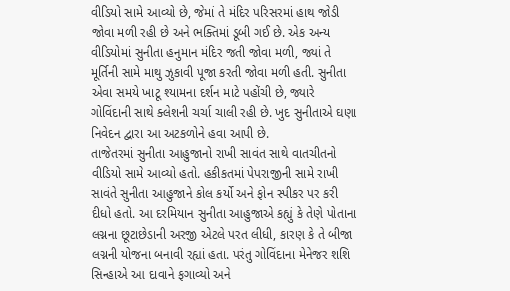વીડિયો સામે આવ્યો છે, જેમાં તે મંદિર પરિસરમાં હાથ જોડી જોવા મળી રહી છે અને ભક્તિમાં ડૂબી ગઈ છે. એક અન્ય વીડિયોમાં સુનીતા હનુમાન મંદિર જતી જોવા મળી, જ્યાં તે મૂર્તિની સામે માથુ ઝુકાવી પૂજા કરતી જોવા મળી હતી. સુનીતા એવા સમયે ખાટૂ શ્યામના દર્શન માટે પહોંચી છે, જ્યારે ગોવિંદાની સાથે ક્લેશની ચર્ચા ચાલી રહી છે. ખુદ સુનીતાએ ઘણા નિવેદન દ્વારા આ અટકળોને હવા આપી છે.
તાજેતરમાં સુનીતા આહુજાનો રાખી સાવંત સાથે વાતચીતનો વીડિયો સામે આવ્યો હતો. હકીકતમાં પેપરાજીની સામે રાખી સાવંતે સુનીતા આહુજાને કોલ કર્યો અને ફોન સ્પીકર પર કરી દીધો હતો. આ દરમિયાન સુનીતા આહુજાએ કહ્યું કે તેણે પોતાના લગ્નના છૂટાછેડાની અરજી એટલે પરત લીધી, કારણ કે તે બીજા લગ્નની યોજના બનાવી રહ્યાં હતા. પરંતુ ગોવિંદાના મેનેજર શશિ સિન્હાએ આ દાવાને ફગાવ્યો અને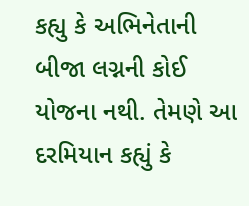કહ્યુ કે અભિનેતાની બીજા લગ્નની કોઈ યોજના નથી. તેમણે આ દરમિયાન કહ્યું કે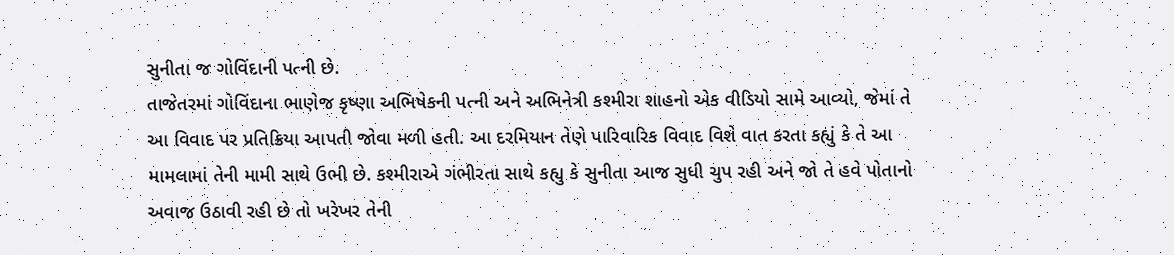સુનીતા જ ગોવિંદાની પત્ની છે.
તાજેતરમાં ગોવિંદાના ભાણેજ કૃષ્ણા અભિષેકની પત્ની અને અભિનેત્રી કશ્મીરા શાહનો એક વીડિયો સામે આવ્યો, જેમાં તે આ વિવાદ પર પ્રતિક્રિયા આપતી જોવા મળી હતી. આ દરમિયાન તેણે પારિવારિક વિવાદ વિશે વાત કરતા કહ્યું કે તે આ મામલામાં તેની મામી સાથે ઉભી છે. કશ્મીરાએ ગંભીરતા સાથે કહ્યુ કે સુનીતા આજ સુધી ચુપ રહી અને જો તે હવે પોતાનો અવાજ ઉઠાવી રહી છે તો ખરેખર તેની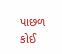પાછળ કોઈ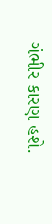ગંભીર કારણ હશે.